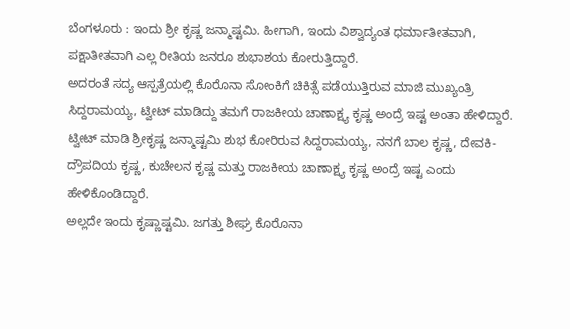ಬೆಂಗಳೂರು : ಇಂದು ಶ್ರೀ ಕೃಷ್ಣ ಜನ್ಮಾಷ್ಟಮಿ. ಹೀಗಾಗಿ, ಇಂದು ವಿಶ್ವಾದ್ಯಂತ ಧರ್ಮಾತೀತವಾಗಿ, ಪಕ್ಷಾತೀತವಾಗಿ ಎಲ್ಲ ರೀತಿಯ ಜನರೂ ಶುಭಾಶಯ ಕೋರುತ್ತಿದ್ದಾರೆ.
ಅದರಂತೆ ಸದ್ಯ ಆಸ್ಪತ್ರೆಯಲ್ಲಿ ಕೊರೊನಾ ಸೋಂಕಿಗೆ ಚಿಕಿತ್ಸೆ ಪಡೆಯುತ್ತಿರುವ ಮಾಜಿ ಮುಖ್ಯಂತ್ರಿ ಸಿದ್ದರಾಮಯ್ಯ, ಟ್ವೀಟ್ ಮಾಡಿದ್ದು ತಮಗೆ ರಾಜಕೀಯ ಚಾಣಾಕ್ಷ್ಯ ಕೃಷ್ಣ ಅಂದ್ರೆ ಇಷ್ಟ ಅಂತಾ ಹೇಳಿದ್ದಾರೆ.
ಟ್ವೀಟ್ ಮಾಡಿ ಶ್ರೀಕೃಷ್ಣ ಜನ್ಮಾಷ್ಟಮಿ ಶುಭ ಕೋರಿರುವ ಸಿದ್ದರಾಮಯ್ಯ, ನನಗೆ ಬಾಲ ಕೃಷ್ಣ, ದೇವಕಿ-ದ್ರೌಪದಿಯ ಕೃಷ್ಣ, ಕುಚೇಲನ ಕೃಷ್ಣ ಮತ್ತು ರಾಜಕೀಯ ಚಾಣಾಕ್ಷ್ಯ ಕೃಷ್ಣ ಅಂದ್ರೆ ಇಷ್ಟ ಎಂದು ಹೇಳಿಕೊಂಡಿದ್ದಾರೆ.
ಅಲ್ಲದೇ ಇಂದು ಕೃಷ್ಣಾಷ್ಟಮಿ. ಜಗತ್ತು ಶೀಘ್ರ ಕೊರೊನಾ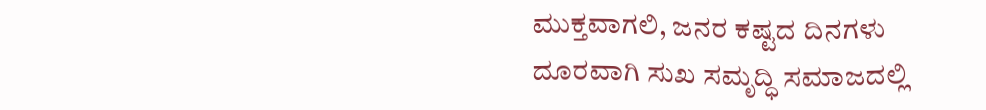ಮುಕ್ತವಾಗಲಿ, ಜನರ ಕಷ್ಟದ ದಿನಗಳು ದೂರವಾಗಿ ಸುಖ ಸಮೃದ್ಧಿ ಸಮಾಜದಲ್ಲಿ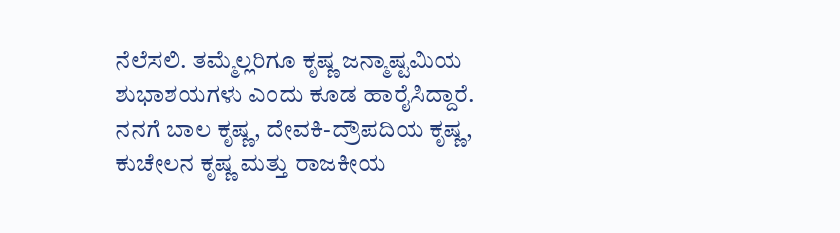ನೆಲೆಸಲಿ. ತಮ್ಮೆಲ್ಲರಿಗೂ ಕೃಷ್ಣ ಜನ್ಮಾಷ್ಟಮಿಯ ಶುಭಾಶಯಗಳು ಎಂದು ಕೂಡ ಹಾರೈಸಿದ್ದಾರೆ.
ನನಗೆ ಬಾಲ ಕೃಷ್ಣ, ದೇವಕಿ-ದ್ರೌಪದಿಯ ಕೃಷ್ಣ, ಕುಚೇಲನ ಕೃಷ್ಣ ಮತ್ತು ರಾಜಕೀಯ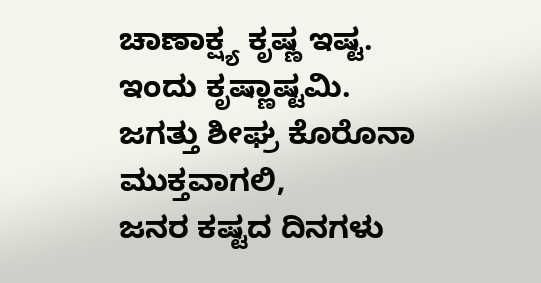ಚಾಣಾಕ್ಷ್ಯ ಕೃಷ್ಣ ಇಷ್ಟ.
ಇಂದು ಕೃಷ್ಣಾಷ್ಟಮಿ.
ಜಗತ್ತು ಶೀಘ್ರ ಕೊರೊನಾ ಮುಕ್ತವಾಗಲಿ,
ಜನರ ಕಷ್ಟದ ದಿನಗಳು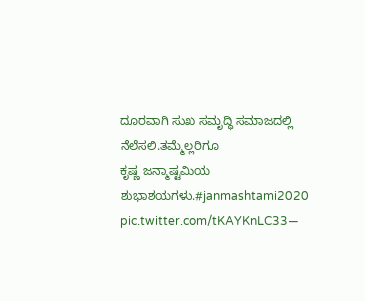ದೂರವಾಗಿ ಸುಖ ಸಮೃದ್ಧಿ ಸಮಾಜದಲ್ಲಿ ನೆಲೆಸಲಿ.ತಮ್ಮೆಲ್ಲರಿಗೂ
ಕೃಷ್ಣ ಜನ್ಮಾಷ್ಟಮಿಯ ಶುಭಾಶಯಗಳು.#janmashtami2020 pic.twitter.com/tKAYKnLC33—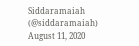Siddaramaiah (@siddaramaiah) August 11, 2020